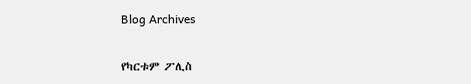Blog Archives

የካርቱም ፖሊስ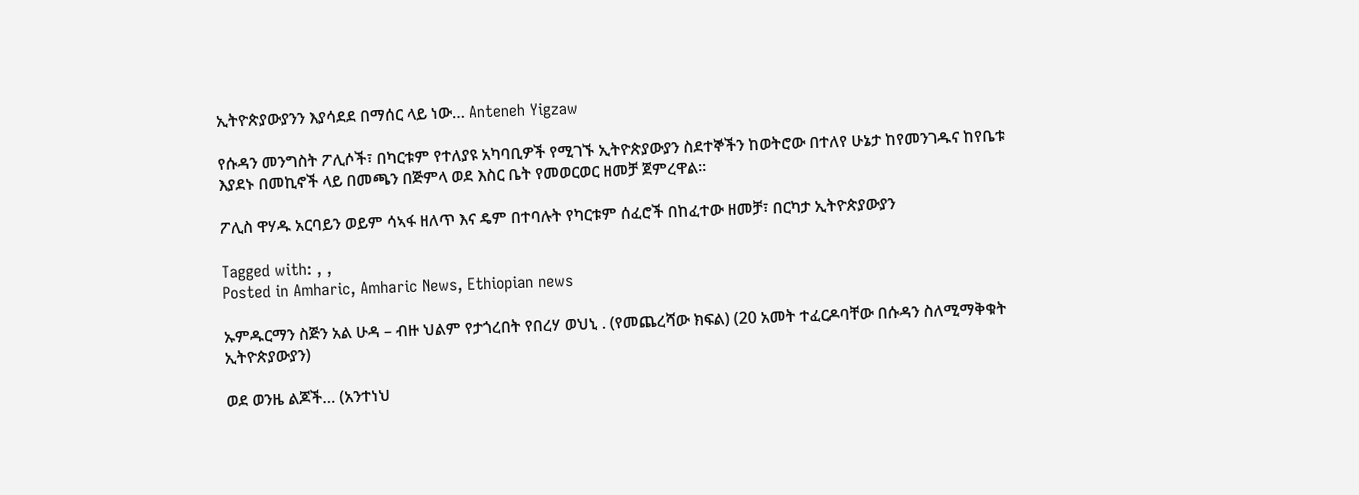ኢትዮጵያውያንን እያሳደደ በማሰር ላይ ነው… Anteneh Yigzaw

የሱዳን መንግስት ፖሊሶች፣ በካርቱም የተለያዩ አካባቢዎች የሚገኙ ኢትዮጵያውያን ስደተኞችን ከወትሮው በተለየ ሁኔታ ከየመንገዱና ከየቤቱ እያደኑ በመኪኖች ላይ በመጫን በጅምላ ወደ እስር ቤት የመወርወር ዘመቻ ጀምረዋል፡፡

ፖሊስ ዋሃዱ አርባይን ወይም ሳኣፋ ዘለጥ እና ዴም በተባሉት የካርቱም ሰፈሮች በከፈተው ዘመቻ፣ በርካታ ኢትዮጵያውያን

Tagged with: , ,
Posted in Amharic, Amharic News, Ethiopian news

ኡምዱርማን ስጅን አል ሁዳ – ብዙ ህልም የታጎረበት የበረሃ ወህኒ . (የመጨረሻው ክፍል) (20 አመት ተፈርዶባቸው በሱዳን ስለሚማቅቁት ኢትዮጵያውያን)

ወደ ወንዜ ልጆች… (አንተነህ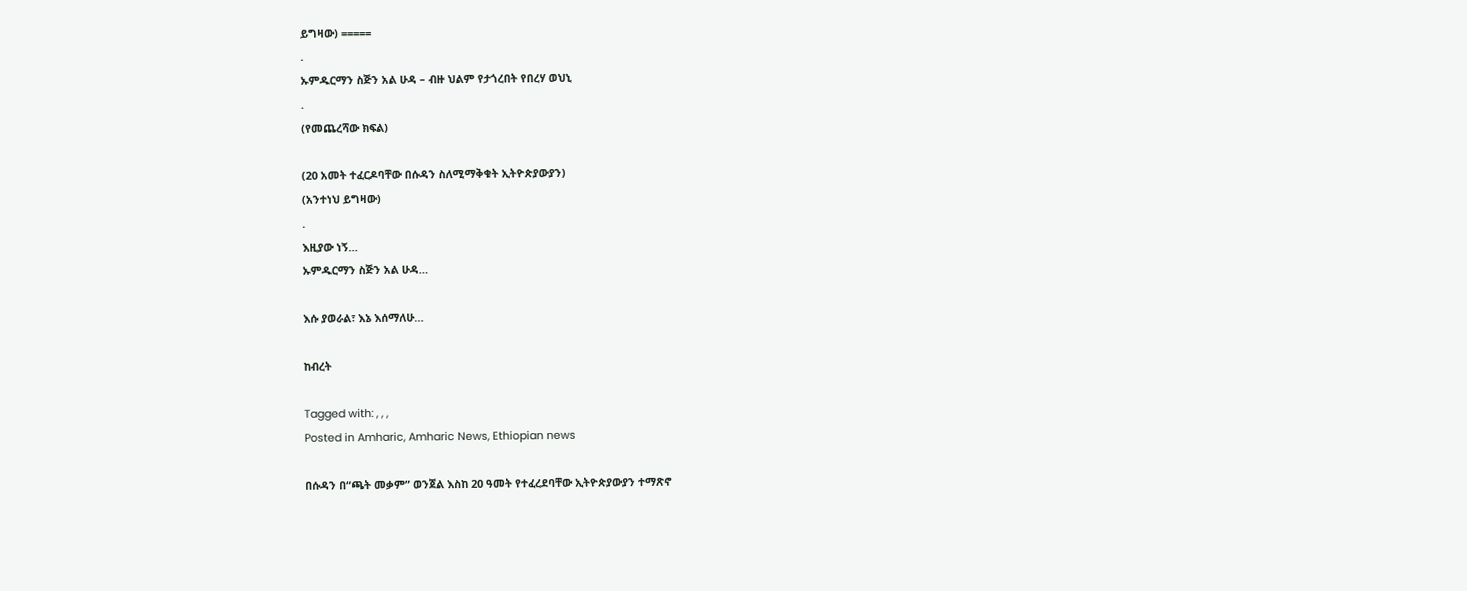ይግዛው) =====
.
ኡምዱርማን ስጅን አል ሁዳ – ብዙ ህልም የታጎረበት የበረሃ ወህኒ
.
(የመጨረሻው ክፍል)

(20 አመት ተፈርዶባቸው በሱዳን ስለሚማቅቁት ኢትዮጵያውያን)
(አንተነህ ይግዛው)
.
እዚያው ነኝ…
ኡምዱርማን ስጅን አል ሁዳ…

እሱ ያወራል፣ እኔ እሰማለሁ…

ከብረት

Tagged with: , , ,
Posted in Amharic, Amharic News, Ethiopian news

በሱዳን በ“ጫት መቃም” ወንጀል እስከ 20 ዓመት የተፈረደባቸው ኢትዮጵያውያን ተማጽኖ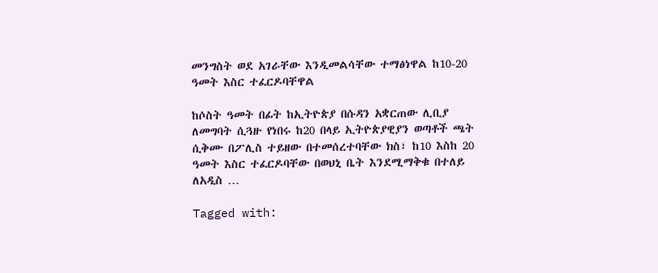መንግስት ወደ አገራቸው እንዲመልሳቸው ተማፅነዋል ከ10-20 ዓመት እስር ተፈርዶባቸዋል

ከሶስት ዓመት በፊት ከኢትዮጵያ በሱዳን አቋርጠው ሊቢያ ለመግባት ሲጓዙ የነበሩ ከ20 በላይ ኢትዮጵያዊያን ወጣቶች ጫት ሲቅሙ በፖሊስ ተይዘው በተመሰረተባቸው ክስ፣ ከ10 እስከ 20 ዓመት እስር ተፈርዶባቸው በወህኒ ቤት እንደሚማቅቁ በተለይ ለአዲስ …

Tagged with: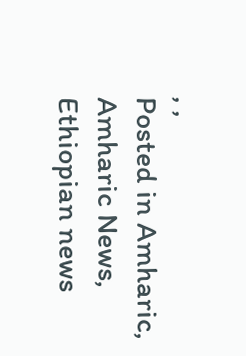, ,
Posted in Amharic, Amharic News, Ethiopian news